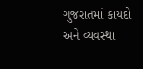ગુજરાતમાં કાયદો અને વ્યવસ્થા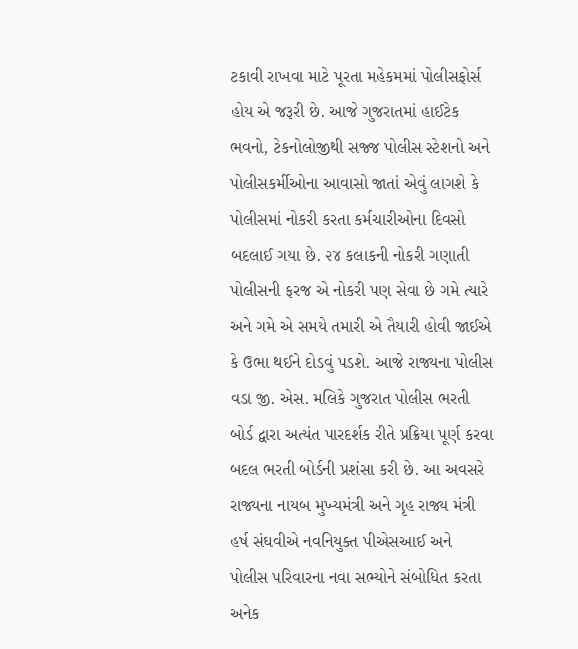ટકાવી રાખવા માટે પૂરતા મહેકમમાં પોલીસફોર્સ હોય એ જરૂરી છે. આજે ગુજરાતમાં હાઈટેક ભવનો, ટેકનોલોજીથી સજ્જ પોલીસ સ્ટેશનો અને પોલીસકર્મીઓના આવાસો જાતાં એવું લાગશે કે પોલીસમાં નોકરી કરતા કર્મચારીઓના દિવસો બદલાઈ ગયા છે. ૨૪ કલાકની નોકરી ગણાતી પોલીસની ફરજ એ નોકરી પણ સેવા છે ગમે ત્યારે અને ગમે એ સમયે તમારી એ તૈયારી હોવી જાઈએ કે ઉભા થઈને દોડવું પડશે. આજે રાજ્યના પોલીસ વડા જી. એસ. મલિકે ગુજરાત પોલીસ ભરતી બોર્ડ દ્વારા અત્યંત પારદર્શક રીતે પ્રક્રિયા પૂર્ણ કરવા બદલ ભરતી બોર્ડની પ્રશંસા કરી છે. આ અવસરે રાજ્યના નાયબ મુખ્યમંત્રી અને ગૃહ રાજ્ય મંત્રી હર્ષ સંઘવીએ નવનિયુક્ત પીએસઆઈ અને પોલીસ પરિવારના નવા સભ્યોને સંબોધિત કરતા અનેક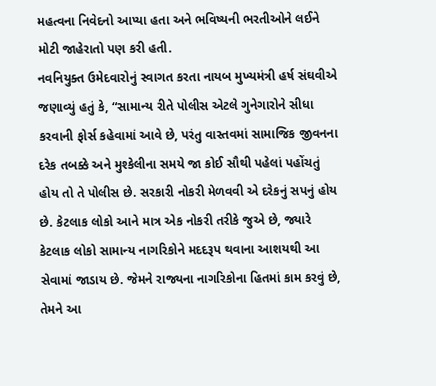મહત્વના નિવેદનો આપ્યા હતા અને ભવિષ્યની ભરતીઓને લઈને મોટી જાહેરાતો પણ કરી હતી.
નવનિયુક્ત ઉમેદવારોનું સ્વાગત કરતા નાયબ મુખ્યમંત્રી હર્ષ સંઘવીએ જણાવ્યું હતું કે, “સામાન્ય રીતે પોલીસ એટલે ગુનેગારોને સીધા કરવાની ફોર્સ કહેવામાં આવે છે, પરંતુ વાસ્તવમાં સામાજિક જીવનના દરેક તબક્કે અને મુશ્કેલીના સમયે જા કોઈ સૌથી પહેલાં પહોંચતું હોય તો તે પોલીસ છે. સરકારી નોકરી મેળવવી એ દરેકનું સપનું હોય છે. કેટલાક લોકો આને માત્ર એક નોકરી તરીકે જુએ છે, જ્યારે કેટલાક લોકો સામાન્ય નાગરિકોને મદદરૂપ થવાના આશયથી આ સેવામાં જાડાય છે. જેમને રાજ્યના નાગરિકોના હિતમાં કામ કરવું છે, તેમને આ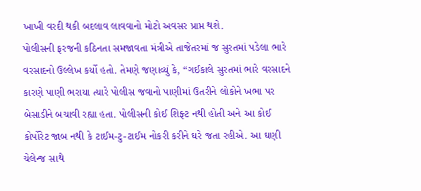ખાખી વરદી થકી બદલાવ લાવવાનો મોટો અવસર પ્રાપ્ત થશે.
પોલીસની ફરજની કઠિનતા સમજાવતા મંત્રીએ તાજેતરમાં જ સુરતમાં પડેલા ભારે વરસાદનો ઉલ્લેખ કર્યો હતો. તેમણે જણાવ્યું કે, “ગઈકાલે સુરતમાં ભારે વરસાદને કારણે પાણી ભરાયા ત્યારે પોલીસ જવાનો પાણીમાં ઉતરીને લોકોને ખભા પર બેસાડીને બચાવી રહ્યા હતા. પોલીસની કોઈ શિફ્ટ નથી હોતી અને આ કોઈ કોર્પોરેટ જાબ નથી કે ટાઈમ-ટુ-ટાઈમ નોકરી કરીને ઘરે જતા રહીએ. આ ઘણી ચેલેન્જ સાથે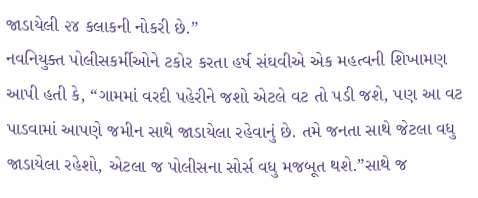જાડાયેલી ૨૪ કલાકની નોકરી છે.”
નવનિયુક્ત પોલીસકર્મીઓને ટકોર કરતા હર્ષ સંઘવીએ એક મહત્વની શિખામણ આપી હતી કે, “ગામમાં વરદી પહેરીને જશો એટલે વટ તો પડી જશે, પણ આ વટ પાડવામાં આપણે જમીન સાથે જાડાયેલા રહેવાનું છે. તમે જનતા સાથે જેટલા વધુ જાડાયેલા રહેશો, એટલા જ પોલીસના સોર્સ વધુ મજબૂત થશે.”સાથે જ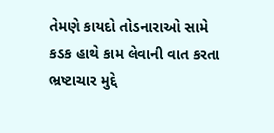તેમણે કાયદો તોડનારાઓ સામે કડક હાથે કામ લેવાની વાત કરતા ભ્રષ્ટાચાર મુદ્દે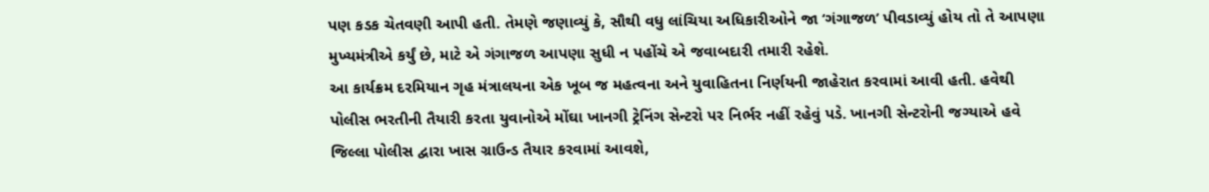પણ કડક ચેતવણી આપી હતી. તેમણે જણાવ્યું કે, સૌથી વધુ લાંચિયા અધિકારીઓને જા ‘ગંગાજળ’ પીવડાવ્યું હોય તો તે આપણા મુખ્યમંત્રીએ કર્યું છે, માટે એ ગંગાજળ આપણા સુધી ન પહોંચે એ જવાબદારી તમારી રહેશે.
આ કાર્યક્રમ દરમિયાન ગૃહ મંત્રાલયના એક ખૂબ જ મહત્વના અને યુવાહિતના નિર્ણયની જાહેરાત કરવામાં આવી હતી. હવેથી પોલીસ ભરતીની તૈયારી કરતા યુવાનોએ મોંઘા ખાનગી ટ્રેનિંગ સેન્ટરો પર નિર્ભર નહીં રહેવું પડે. ખાનગી સેન્ટરોની જગ્યાએ હવે જિલ્લા પોલીસ દ્વારા ખાસ ગ્રાઉન્ડ તૈયાર કરવામાં આવશે,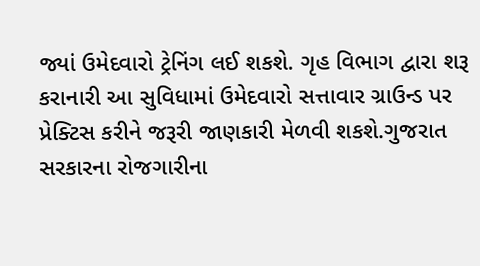જ્યાં ઉમેદવારો ટ્રેનિંગ લઈ શકશે. ગૃહ વિભાગ દ્વારા શરૂ કરાનારી આ સુવિધામાં ઉમેદવારો સત્તાવાર ગ્રાઉન્ડ પર પ્રેક્ટિસ કરીને જરૂરી જાણકારી મેળવી શકશે.ગુજરાત સરકારના રોજગારીના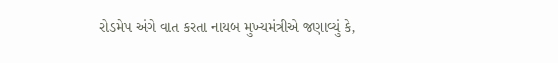રોડમેપ અંગે વાત કરતા નાયબ મુખ્યમંત્રીએ જણાવ્યું કે,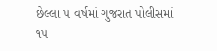છેલ્લા ૫ વર્ષમાં ગુજરાત પોલીસમાં ૧૫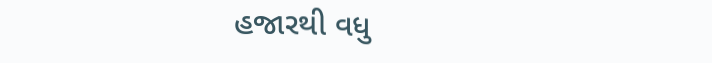હજારથી વધુ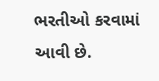ભરતીઓ કરવામાં આવી છે.